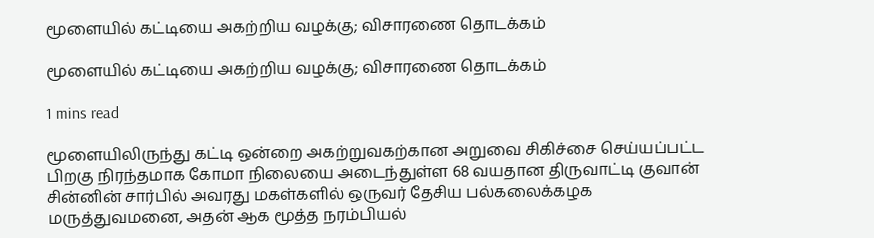மூளையில் கட்டியை அகற்றிய வழக்கு; விசாரணை தொடக்கம்

மூளையில் கட்டியை அகற்றிய வழக்கு; விசாரணை தொடக்கம்

1 mins read

மூளையிலிருந்து கட்டி ஒன்றை அகற்றுவகற்கான அறுவை சிகிச்சை செய்யப்பட்ட பிறகு நிரந்தமாக கோமா நிலையை அடைந்துள்ள 68 வயதான திருவாட்டி குவான் சின்னின் சார்பில் அவரது மகள்களில் ஒருவர் தேசிய பல்கலைக்கழக மருத்துவமனை, அதன் ஆக மூத்த நரம்பியல்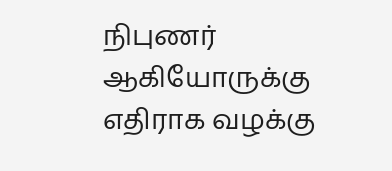நிபுணர் ஆகியோருக்கு எதிராக வழக்கு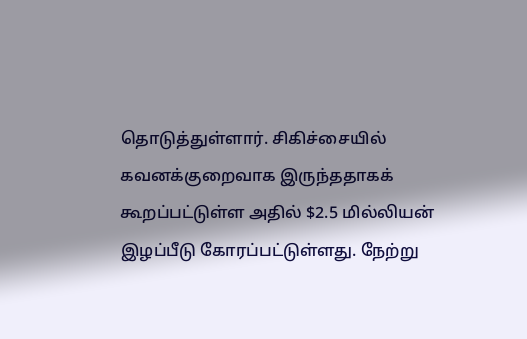தொடுத்துள்ளார். சிகிச்சையில் கவனக்குறைவாக இருந்ததாகக் கூறப்பட்டுள்ள அதில் $2.5 மில்லியன் இழப்பீடு கோரப்பட்டுள்ளது. நேற்று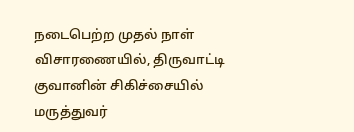நடைபெற்ற முதல் நாள் விசாரணையில், திருவாட்டி குவானின் சிகிச்சையில் மருத்துவர்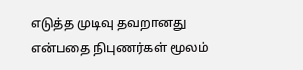எடுத்த முடிவு தவறானது என்பதை நிபுணர்கள் மூலம்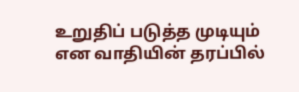உறுதிப் படுத்த முடியும் என வாதியின் தரப்பில்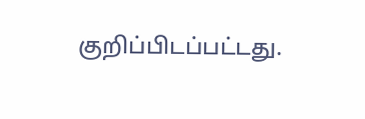குறிப்பிடப்பட்டது.